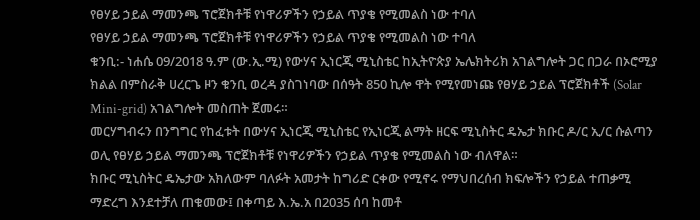የፀሃይ ኃይል ማመንጫ ፕሮጀክቶቹ የነዋሪዎችን የኃይል ጥያቄ የሚመልስ ነው ተባለ
የፀሃይ ኃይል ማመንጫ ፕሮጀክቶቹ የነዋሪዎችን የኃይል ጥያቄ የሚመልስ ነው ተባለ
ቁንቢ:- ነሐሴ 09/2018 ዓ.ም (ው.ኢ.ሚ) የውሃና ኢነርጂ ሚኒስቴር ከኢትዮጵያ ኤሌክትሪክ አገልግሎት ጋር በጋራ በኦሮሚያ ክልል በምስራቅ ሀረርጌ ዞን ቁንቢ ወረዳ ያስገነባው በሰዓት 850 ኪሎ ዋት የሚየመነጩ የፀሃይ ኃይል ፕሮጀክቶች (Solar Mini-grid) አገልግሎት መስጠት ጀመሩ።
መርሃግብሩን በንግግር የከፈቱት በውሃና ኢነርጂ ሚኒስቴር የኢነርጂ ልማት ዘርፍ ሚኒስትር ዴኤታ ክቡር ዶ/ር ኢ/ር ሱልጣን ወሊ የፀሃይ ኃይል ማመንጫ ፕሮጀክቶቹ የነዋሪዎችን የኃይል ጥያቄ የሚመልስ ነው ብለዋል።
ክቡር ሚኒስትር ዴኤታው አክለውም ባለፉት አመታት ከግሪድ ርቀው የሚኖሩ የማህበረሰብ ክፍሎችን የኃይል ተጠቃሚ ማድረግ እንደተቻለ ጠቁመው፤ በቀጣይ እ.ኤ.አ በ2035 ሰባ ከመቶ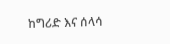ከግሪድ እና ሰላሳ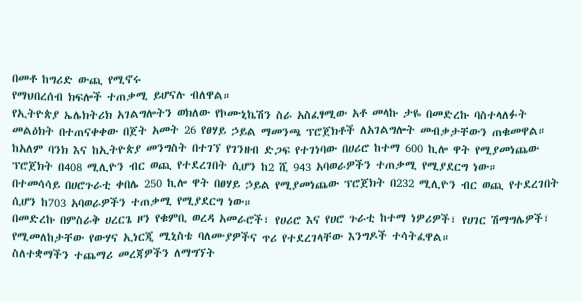በመቶ ከግሪድ ውጪ የሚኖሩ
የማህበረሰብ ክፍሎች ተጠቃሚ ይሆናሉ ብለዋል።
የኢትዮጵያ ኤሌክትሪክ አገልግሎትን ወክለው የኮሙኒኬሽን ስራ አስፈፃሚው አቶ መላኩ ታዬ በመድረኩ ባስተላለፉት መልዕክት በተጠናቀቀው በጀት አመት 26 የፀሃይ ኃይል ማመንጫ ፕሮጀክቶች ለአገልግሎት መብቃታቸውን ጠቁመዋል።
ከአለም ባንክ እና ከኢትዮጵያ መንግስት በተገኘ የገንዘብ ድጋፍ የተገነባው በሀሪሮ ከተማ 600 ኪሎ ዋት የሚያመነጨው ፕሮጀክት በ408 ሚሊዮን ብር ወጪ የተደረገበት ሲሆን ከ2 ሺ 943 አባወራዎችን ተጠቃሚ የሚያደርግ ነው።
በተመሳሳይ በሀሮጉራቲ ቀበሌ 250 ኪሎ ዋት በፀሃይ ኃይል የሚያመነጨው ፕሮጀክት በ232 ሚሊዮን ብር ወጪ የተደረገበት ሲሆን ከ703 አባወራዎችን ተጠቃሚ የሚያደርግ ነው።
በመድረኩ በምስራቅ ሀረርጌ ዞን የቁምቢ ወረዳ አመራሮች፣ የሀሪሮ እና የሀሮ ጉራቲ ከተማ ነዎሪዎች፣ የሀገር ሽማግሌዎች፣ የሚመለከታቸው የውሃና ኢነርጂ ሚኒስቴ ባለሙያዎችና ጥሪ የተደረገላቸው እንግዶች ተሳትፈዋል።
ስለተቋማችን ተጨማሪ መረጃዎችን ለማግኘት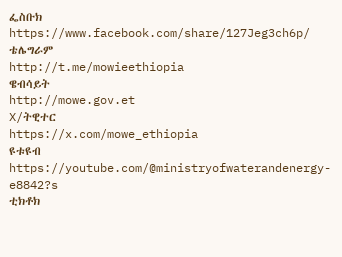ፌስቡክ
https://www.facebook.com/share/127Jeg3ch6p/
ቴሌግራም
http://t.me/mowieethiopia
ዌብሳይት
http://mowe.gov.et
X/ትዊተር
https://x.com/mowe_ethiopia
ዩቱዩብ
https://youtube.com/@ministryofwaterandenergy-e8842?s
ቲክቶክ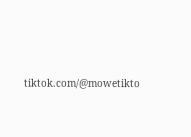tiktok.com/@mowetikto